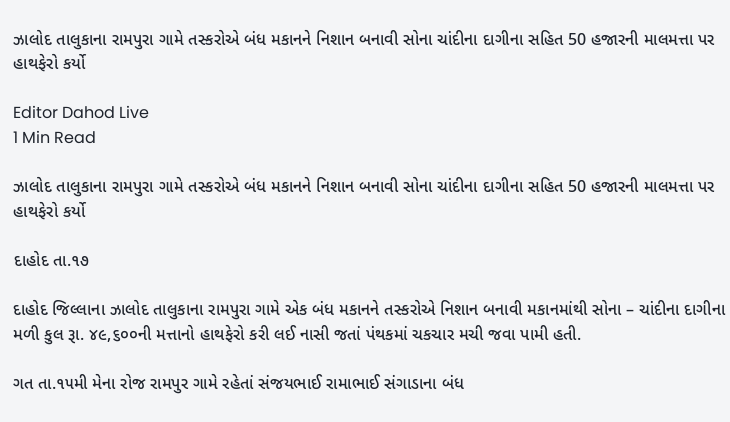ઝાલોદ તાલુકાના રામપુરા ગામે તસ્કરોએ બંધ મકાનને નિશાન બનાવી સોના ચાંદીના દાગીના સહિત 50 હજારની માલમત્તા પર હાથફેરો કર્યો

Editor Dahod Live
1 Min Read

ઝાલોદ તાલુકાના રામપુરા ગામે તસ્કરોએ બંધ મકાનને નિશાન બનાવી સોના ચાંદીના દાગીના સહિત 50 હજારની માલમત્તા પર હાથફેરો કર્યો

દાહોદ તા.૧૭

દાહોદ જિલ્લાના ઝાલોદ તાલુકાના રામપુરા ગામે એક બંધ મકાનને તસ્કરોએ નિશાન બનાવી મકાનમાંથી સોના – ચાંદીના દાગીના મળી કુલ રૂા. ૪૯,૬૦૦ની મત્તાનો હાથફેરો કરી લઈ નાસી જતાં પંથકમાં ચકચાર મચી જવા પામી હતી.

ગત તા.૧૫મી મેના રોજ રામપુર ગામે રહેતાં સંજયભાઈ રામાભાઈ સંગાડાના બંધ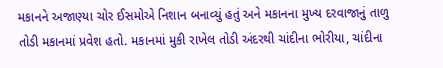મકાનને અજાણ્યા ચોર ઈસમોએ નિશાન બનાવ્યું હતું અને મકાનના મુખ્ય દરવાજાનું તાળુ તોડી મકાનમાં પ્રવેશ હતો. મકાનમાં મુકી રાખેલ તોડી અંદરથી ચાંદીના ભોરીયા, ચાંદીના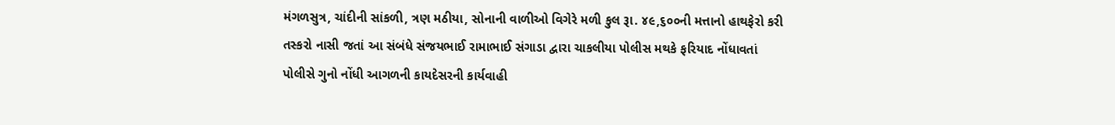મંગળસુત્ર, ચાંદીની સાંકળી, ત્રણ મઠીયા, સોનાની વાળીઓ વિગેરે મળી કુલ રૂા. ૪૯,૬૦૦ની મત્તાનો હાથફેરો કરી તસ્કરો નાસી જતાં આ સંબંધે સંજયભાઈ રામાભાઈ સંગાડા દ્વારા ચાકલીયા પોલીસ મથકે ફરિયાદ નોંધાવતાં પોલીસે ગુનો નોંધી આગળની કાયદેસરની કાર્યવાહી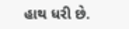હાથ ધરી છે.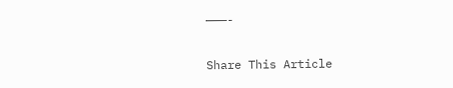———-

Share This Article